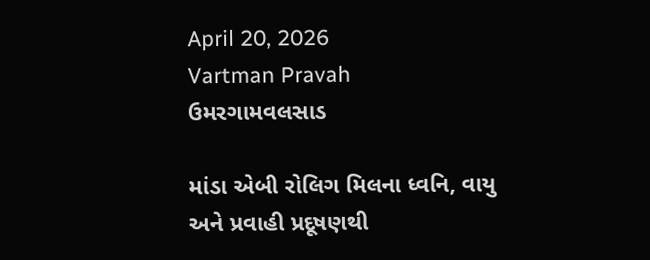April 20, 2026
Vartman Pravah
ઉમરગામવલસાડ

માંડા એબી રોલિગ મિલના ધ્‍વનિ, વાયુ અને પ્રવાહી પ્રદૂષણથી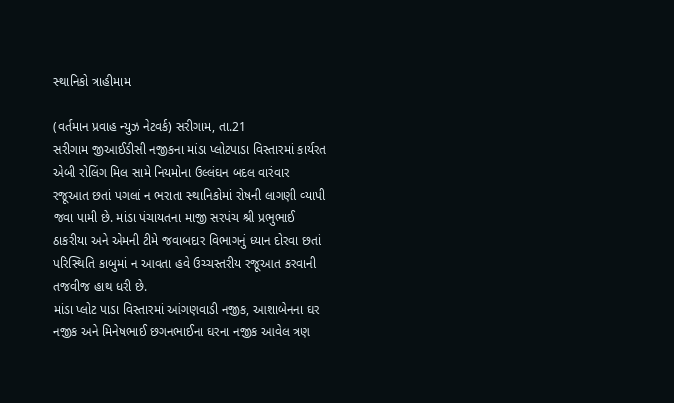સ્‍થાનિકો ત્રાહીમામ

(વર્તમાન પ્રવાહ ન્‍યુઝ નેટવર્ક) સરીગામ, તા.21
સરીગામ જીઆઈડીસી નજીકના માંડા પ્‍લોટપાડા વિસ્‍તારમાં કાર્યરત એબી રોલિંગ મિલ સામે નિયમોના ઉલ્લંઘન બદલ વારંવાર રજૂઆત છતાં પગલાં ન ભરાતા સ્‍થાનિકોમાં રોષની લાગણી વ્‍યાપી જવા પામી છે. માંડા પંચાયતના માજી સરપંચ શ્રી પ્રભુભાઈ ઠાકરીયા અને એમની ટીમે જવાબદાર વિભાગનું ધ્‍યાન દોરવા છતાં પરિસ્‍થિતિ કાબુમાં ન આવતા હવે ઉચ્‍ચસ્‍તરીય રજૂઆત કરવાની તજવીજ હાથ ધરી છે.
માંડા પ્‍લોટ પાડા વિસ્‍તારમાં આંગણવાડી નજીક, આશાબેનના ઘર નજીક અને મિનેષભાઈ છગનભાઈના ઘરના નજીક આવેલ ત્રણ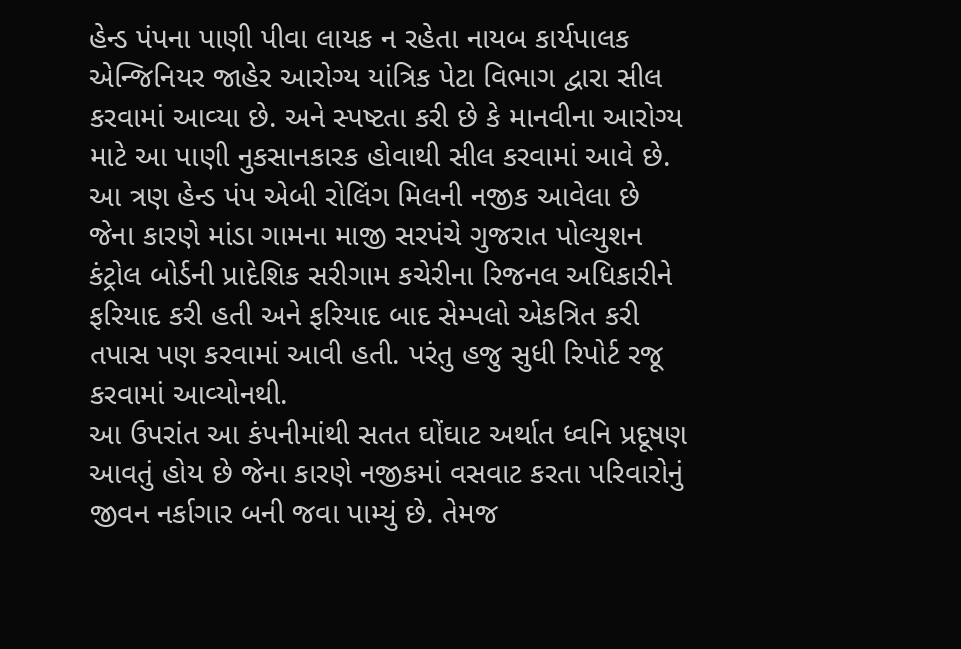હેન્‍ડ પંપના પાણી પીવા લાયક ન રહેતા નાયબ કાર્યપાલક એન્‍જિનિયર જાહેર આરોગ્‍ય યાંત્રિક પેટા વિભાગ દ્વારા સીલ કરવામાં આવ્‍યા છે. અને સ્‍પષ્ટતા કરી છે કે માનવીના આરોગ્‍ય માટે આ પાણી નુકસાનકારક હોવાથી સીલ કરવામાં આવે છે. આ ત્રણ હેન્‍ડ પંપ એબી રોલિંગ મિલની નજીક આવેલા છે જેના કારણે માંડા ગામના માજી સરપંચે ગુજરાત પોલ્‍યુશન કંટ્રોલ બોર્ડની પ્રાદેશિક સરીગામ કચેરીના રિજનલ અધિકારીને ફરિયાદ કરી હતી અને ફરિયાદ બાદ સેમ્‍પલો એકત્રિત કરી તપાસ પણ કરવામાં આવી હતી. પરંતુ હજુ સુધી રિપોર્ટ રજૂ કરવામાં આવ્‍યોનથી.
આ ઉપરાંત આ કંપનીમાંથી સતત ઘોંઘાટ અર્થાત ધ્‍વનિ પ્રદૂષણ આવતું હોય છે જેના કારણે નજીકમાં વસવાટ કરતા પરિવારોનું જીવન નર્કાગાર બની જવા પામ્‍યું છે. તેમજ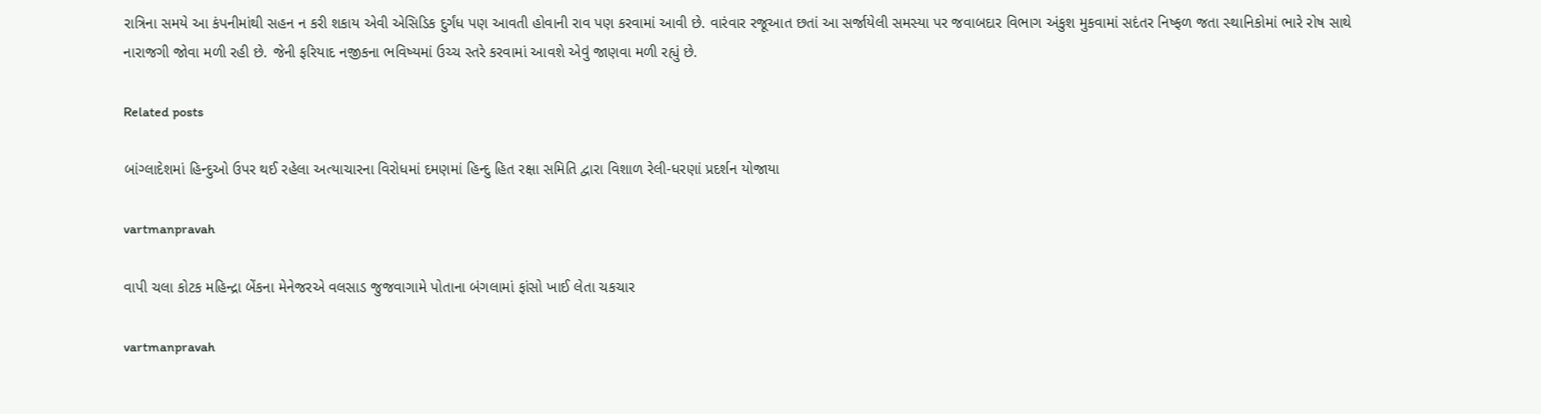રાત્રિના સમયે આ કંપનીમાંથી સહન ન કરી શકાય એવી એસિડિક દુર્ગંધ પણ આવતી હોવાની રાવ પણ કરવામાં આવી છે. વારંવાર રજૂઆત છતાં આ સર્જાયેલી સમસ્‍યા પર જવાબદાર વિભાગ અંકુશ મુકવામાં સદંતર નિષ્‍ફળ જતા સ્‍થાનિકોમાં ભારે રોષ સાથે નારાજગી જોવા મળી રહી છે. જેની ફરિયાદ નજીકના ભવિષ્‍યમાં ઉચ્‍ચ સ્‍તરે કરવામાં આવશે એવું જાણવા મળી રહ્યું છે.

Related posts

બાંગ્‍લાદેશમાં હિન્‍દુઓ ઉપર થઈ રહેલા અત્‍યાચારના વિરોધમાં દમણમાં હિન્‍દુ હિત રક્ષા સમિતિ દ્વારા વિશાળ રેલી-ધરણાં પ્રદર્શન યોજાયા

vartmanpravah

વાપી ચલા કોટક મહિન્‍દ્રા બેંકના મેનેજરએ વલસાડ જુજવાગામે પોતાના બંગલામાં ફાંસો ખાઈ લેતા ચકચાર

vartmanpravah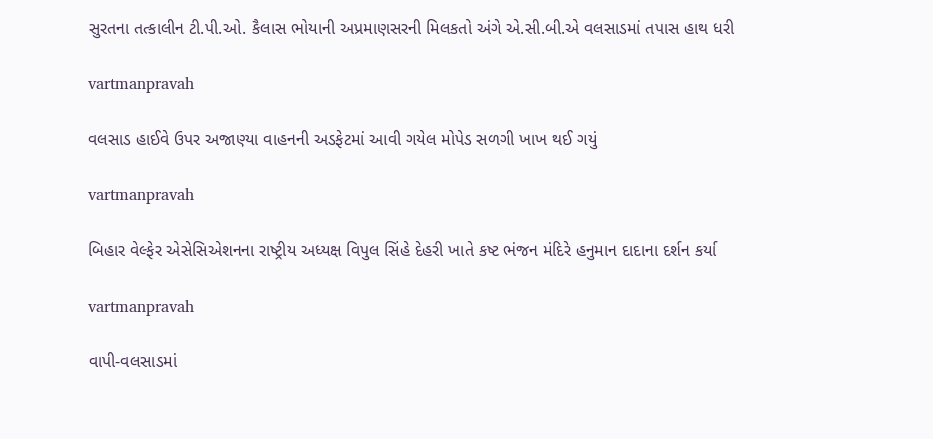સુરતના તત્‍કાલીન ટી.પી.ઓ. કૈલાસ ભોયાની અપ્રમાણસરની મિલકતો અંગે એ.સી.બી.એ વલસાડમાં તપાસ હાથ ધરી

vartmanpravah

વલસાડ હાઈવે ઉપર અજાણ્‍યા વાહનની અડફેટમાં આવી ગયેલ મોપેડ સળગી ખાખ થઈ ગયું

vartmanpravah

બિહાર વેલ્ફેર એસેસિએશનના રાષ્‍ટ્રીય અધ્‍યક્ષ વિપુલ સિંહે દેહરી ખાતે કષ્ટ ભંજન મંદિરે હનુમાન દાદાના દર્શન કર્યા

vartmanpravah

વાપી-વલસાડમાં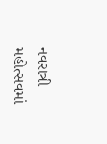નવરાત્રી મહોત્‍સવમાં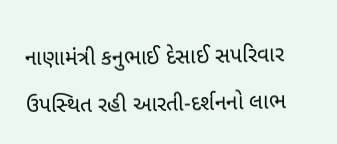નાણામંત્રી કનુભાઈ દેસાઈ સપરિવાર ઉપસ્‍થિત રહી આરતી-દર્શનનો લાભ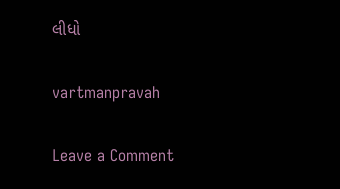લીધો

vartmanpravah

Leave a Comment